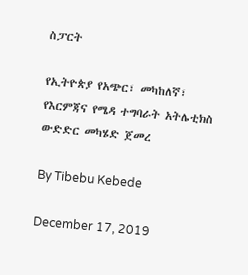ስፓርት

የኢትዮጵያ የአጭር፣ መካከለኛ፣ የእርምጃና የሜዳ ተግባራት አትሌቲክስ ውድድር መካሄድ ጀመረ

By Tibebu Kebede

December 17, 2019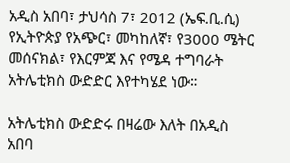አዲስ አበባ፣ ታህሳስ 7፣ 2012 (ኤፍ.ቢ.ሲ) የኢትዮጵያ የአጭር፣ መካከለኛ፣ የ3000 ሜትር መሰናክል፣ የእርምጃ እና የሜዳ ተግባራት አትሌቲክስ ውድድር እየተካሄደ ነው።

አትሌቲክስ ውድድሩ በዛሬው እለት በአዲስ አበባ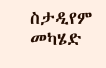ስታዲየም መካሄድ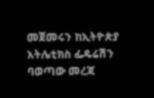መጀመሩን ከኢትዮጵያ አትሌቲክስ ፌዴሬሽን ባወጣው መረጃ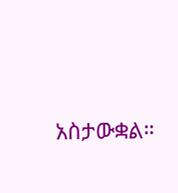አስታውቋል።